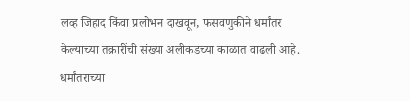लव्ह जिहाद किंवा प्रलोभन दाखवून, फसवणुकीने धर्मांतर केल्याच्या तक्रारींची संख्या अलीकडच्या काळात वाढली आहे. धर्मांतराच्या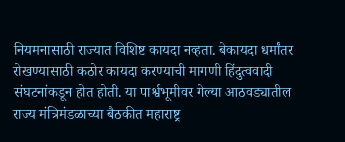नियमनासाठी राज्यात विशिष्ट कायदा नव्हता. बेकायदा धर्मांतर रोखण्यासाठी कठोर कायदा करण्याची मागणी हिंदुत्ववादी संघटनांकडून होत होती. या पार्श्वभूमीवर गेल्या आठवड्यातील राज्य मंत्रिमंडळाच्या बैठकीत महाराष्ट्र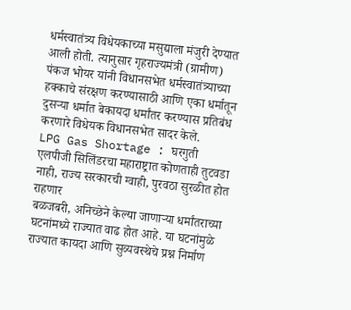धर्मस्वातंत्र्य विधेयकाच्या मसुद्याला मंजुरी देण्यात आली होती. त्यानुसार गृहराज्यमंत्री (ग्रामीण) पंकज भोयर यांनी विधानसभेत धर्मस्वातंत्र्याच्या हक्काचे संरक्षण करण्यासाठी आणि एका धर्मातून दुसऱ्या धर्मात बेकायदा धर्मांतर करण्यास प्रतिबंध करणारे विधेयक विधानसभेत सादर केले.
LPG Gas Shortage : घरगुती एलपीजी सिलिंडरचा महाराष्ट्रात कोणताही तुटवडा नाही, राज्य सरकारची ग्वाही, पुरवठा सुरळीत होत राहणार
बळजबरी, अनिच्छेने केल्या जाणाऱ्या धर्मांतराच्या घटनांमध्ये राज्यात वाढ होत आहे. या घटनांमुळे राज्यात कायदा आणि सुव्यवस्थेचे प्रश्न निर्माण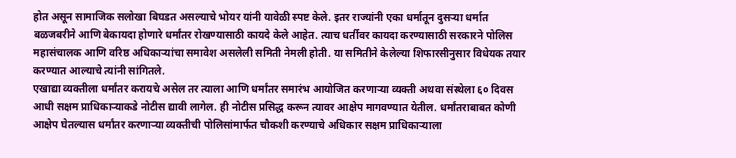होत असून सामाजिक सलोखा बिघडत असल्याचे भोयर यांनी यावेळी स्पष्ट केले. इतर राज्यांनी एका धर्मातून दुसऱ्या धर्मात बळजबरीने आणि बेकायदा होणारे धर्मांतर रोखण्यासाठी कायदे केले आहेत. त्याच धर्तीवर कायदा करण्यासाठी सरकारने पोलिस महासंचालक आणि वरिष्ठ अधिकाऱ्यांचा समावेश असलेली समिती नेमली होती. या समितीने केलेल्या शिफारसीनुसार विधेयक तयार करण्यात आल्याचे त्यांनी सांगितले.
एखाद्या व्यक्तीला धर्मांतर करायचे असेल तर त्याला आणि धर्मांतर समारंभ आयोजित करणाऱ्या व्यक्ती अथवा संस्थेला ६० दिवस आधी सक्षम प्राधिकाऱ्याकडे नोटीस द्यावी लागेल. ही नोटीस प्रसिद्ध करून त्यावर आक्षेप मागवण्यात येतील. धर्मांतराबाबत कोणी आक्षेप घेतल्यास धर्मांतर करणाऱ्या व्यक्तीची पोलिसांमार्फत चौकशी करण्याचे अधिकार सक्षम प्राधिकाऱ्याला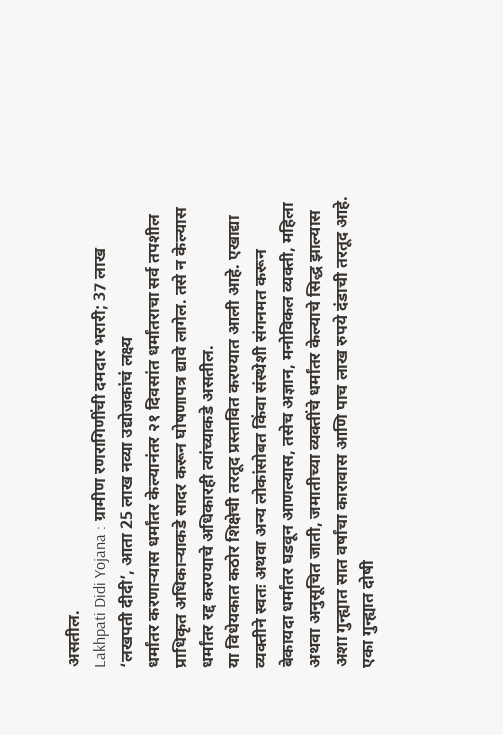असतील.
Lakhpati Didi Yojana : ग्रामीण रणरागिणींची दमदार भरारी; 37 लाख ‘लखपती दीदी’, आता 25 लाख नव्या उद्योजकांचं लक्ष्य
धर्मांतर करणाऱ्यास धर्मांतर केल्यानंतर २१ दिवसांत धर्मांतराचा सर्व तपशील प्राधिकृत अधिकाऱ्याकडे सादर करून घोषणापत्र द्यावे लागेल. तसे न केल्यास धर्मांतर रद्द करण्याचे अधिकारही त्यांच्याकडे असतील.
या विधेयकात कठोर शिक्षेची तरतूद प्रस्तावित करण्यात आली आहे. एखाद्या व्यक्तीने स्वतः अथवा अन्य लोकांसोबत किंवा संस्थेशी संगनमत करून बेकायदा धर्मांतर घडवून आणल्यास, तसेच अज्ञान, मनोविकल व्यक्ती, महिला अथवा अनुसूचित जाती, जमातीच्या व्यक्तींचे धर्मांतर केल्याचे सिद्ध झाल्यास अशा गुन्ह्यात सात वर्षांचा कारावास आणि पाच लाख रुपये दंडाची तरतूद आहे. एका गुन्ह्यात दोषी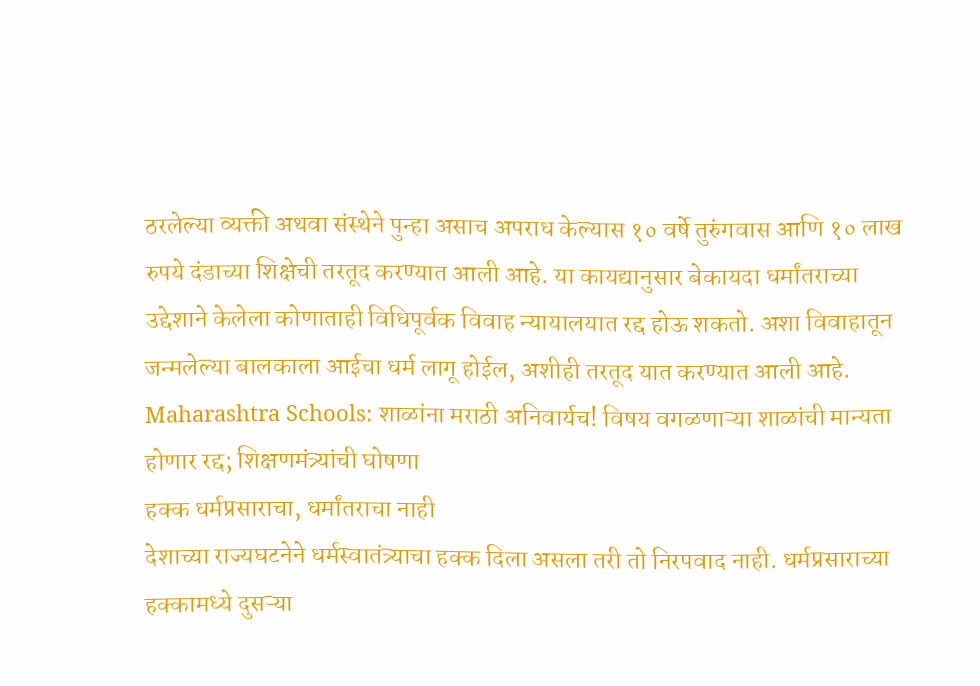ठरलेल्या व्यक्ती अथवा संस्थेने पुन्हा असाच अपराध केल्यास १० वर्षे तुरुंगवास आणि १० लाख रुपये दंडाच्या शिक्षेची तरतूद करण्यात आली आहे. या कायद्यानुसार बेकायदा धर्मांतराच्या उद्देशाने केलेला कोणाताही विधिपूर्वक विवाह न्यायालयात रद्द होऊ शकतो. अशा विवाहातून जन्मलेल्या बालकाला आईचा धर्म लागू होईल, अशीही तरतूद यात करण्यात आली आहे.
Maharashtra Schools: शाळांना मराठी अनिवार्यच! विषय वगळणाऱ्या शाळांची मान्यता होणार रद्द; शिक्षणमंत्र्यांची घोषणा
हक्क धर्मप्रसाराचा, धर्मांतराचा नाही
देशाच्या राज्यघटनेने धर्मस्वातंत्र्याचा हक्क दिला असला तरी तो निरपवाद नाही. धर्मप्रसाराच्या हक्कामध्ये दुसऱ्या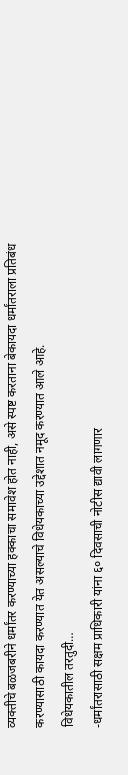व्यक्तीचे बळजबरीने धर्मांतर करण्याच्या हक्काचा समावेश होत नाही, असे स्पष्ट करताना बेकायदा धर्मांतराला प्रतिबंध करण्यासाठी कायदा करण्यात येत असल्याचे विधेयकाच्या उद्देशात नमूद करण्यात आले आहे.
विधेयकातील तरतुदी…
-धर्मांतरासाठी सक्षम प्राधिकारी यांना ६० दिवसाची नोटीस द्यावी लागणार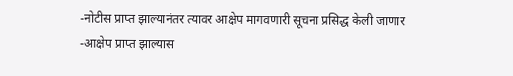-नोटीस प्राप्त झाल्यानंतर त्यावर आक्षेप मागवणारी सूचना प्रसिद्ध केली जाणार
-आक्षेप प्राप्त झाल्यास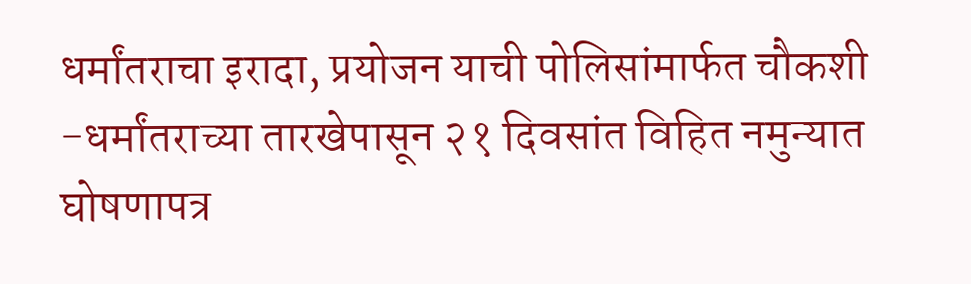धर्मांतराचा इरादा, प्रयोजन याची पोलिसांमार्फत चौकशी
-धर्मांतराच्या तारखेपासून २१ दिवसांत विहित नमुन्यात घोषणापत्र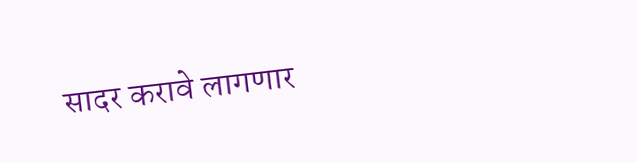सादर करावे लागणार